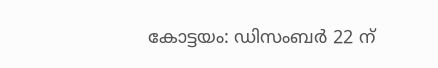കോട്ടയം: ഡിസംബർ 22 ന്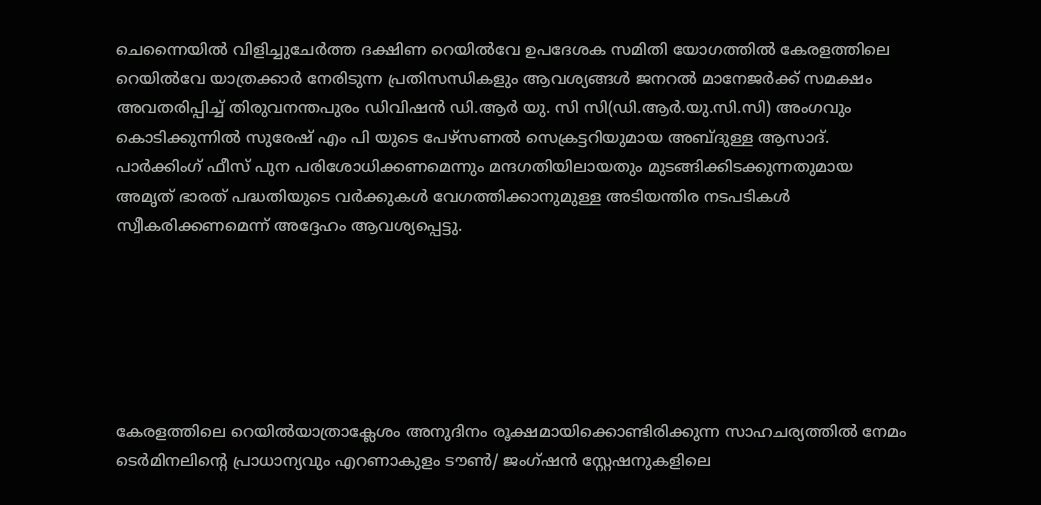ചെന്നൈയിൽ വിളിച്ചുചേർത്ത ദക്ഷിണ റെയിൽവേ ഉപദേശക സമിതി യോഗത്തിൽ കേരളത്തിലെ റെയിൽവേ യാത്രക്കാർ നേരിടുന്ന പ്രതിസന്ധികളും ആവശ്യങ്ങൾ ജനറൽ മാനേജർക്ക് സമക്ഷം അവതരിപ്പിച്ച് തിരുവനന്തപുരം ഡിവിഷൻ ഡി.ആർ യു. സി സി(ഡി.ആർ.യു.സി.സി) അംഗവും കൊടിക്കുന്നിൽ സുരേഷ് എം പി യുടെ പേഴ്സണൽ സെക്രട്ടറിയുമായ അബ്ദുള്ള ആസാദ്. പാർക്കിംഗ് ഫീസ് പുന പരിശോധിക്കണമെന്നും മന്ദഗതിയിലായതും മുടങ്ങിക്കിടക്കുന്നതുമായ അമൃത് ഭാരത് പദ്ധതിയുടെ വർക്കുകൾ വേഗത്തിക്കാനുമുള്ള അടിയന്തിര നടപടികൾ സ്വീകരിക്കണമെന്ന് അദ്ദേഹം ആവശ്യപ്പെട്ടു.






കേരളത്തിലെ റെയിൽയാത്രാക്ലേശം അനുദിനം രൂക്ഷമായിക്കൊണ്ടിരിക്കുന്ന സാഹചര്യത്തിൽ നേമം ടെർമിനലിന്റെ പ്രാധാന്യവും എറണാകുളം ടൗൺ/ ജംഗ്ഷൻ സ്റ്റേഷനുകളിലെ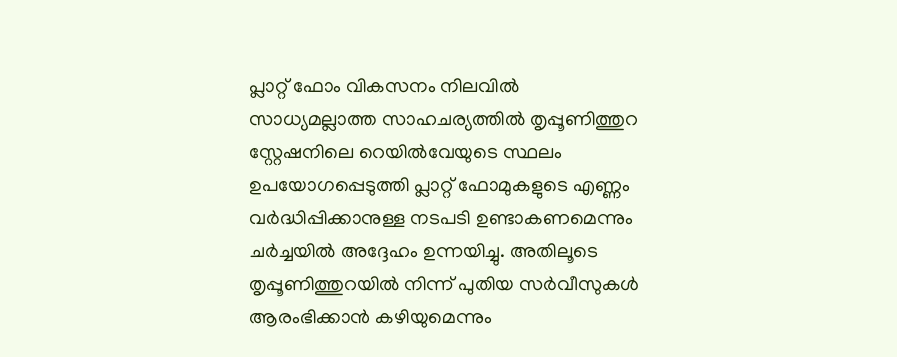പ്ലാറ്റ് ഫോം വികസനം നിലവിൽ സാധ്യമല്ലാത്ത സാഹചര്യത്തിൽ തൃപ്പൂണിത്തുറ സ്റ്റേഷനിലെ റെയിൽവേയുടെ സ്ഥലം ഉപയോഗപ്പെടുത്തി പ്ലാറ്റ് ഫോമുകളുടെ എണ്ണം വർദ്ധിപ്പിക്കാനുള്ള നടപടി ഉണ്ടാകണമെന്നും ചർച്ചയിൽ അദ്ദേഹം ഉന്നയിച്ചു. അതിലൂടെ തൃപ്പൂണിത്തുറയിൽ നിന്ന് പുതിയ സർവീസുകൾ ആരംഭിക്കാൻ കഴിയുമെന്നും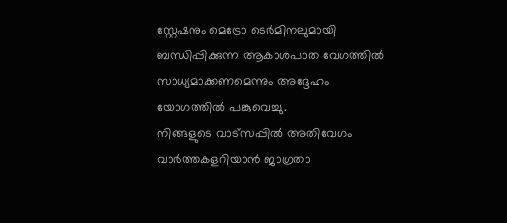സ്റ്റേഷനും മെട്രോ ടെർമിനലുമായി ബന്ധിപ്പിക്കുന്ന ആകാശപാത വേഗത്തിൽ സാധ്യമാക്കണമെന്നും അദ്ദേഹം യോഗത്തിൽ പങ്കുവെച്ചു.
നിങ്ങളുടെ വാട്സപ്പിൽ അതിവേഗം വാർത്തകളറിയാൻ ജാഗ്രതാ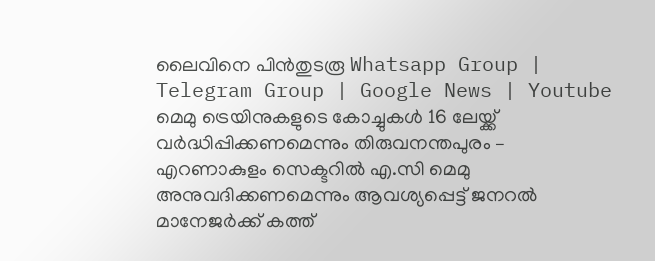ലൈവിനെ പിൻതുടരൂ Whatsapp Group | Telegram Group | Google News | Youtube
മെമു ട്രെയിനുകളുടെ കോച്ചുകൾ 16 ലേയ്ക്ക് വർദ്ധിപ്പിക്കണമെന്നും തിരുവനന്തപുരം – എറണാകുളം സെക്ടറിൽ എ.സി മെമു അനുവദിക്കണമെന്നും ആവശ്യപ്പെട്ട് ജനറൽ മാനേജർക്ക് കത്ത്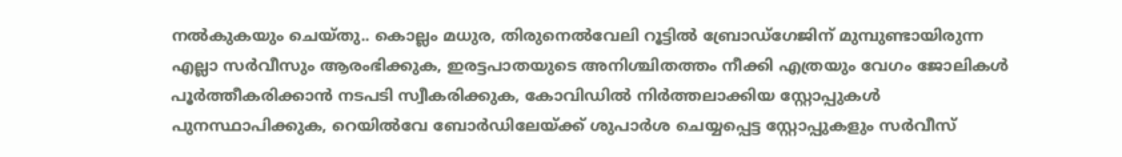നൽകുകയും ചെയ്തു.. കൊല്ലം മധുര, തിരുനെൽവേലി റൂട്ടിൽ ബ്രോഡ്ഗേജിന് മുമ്പുണ്ടായിരുന്ന എല്ലാ സർവീസും ആരംഭിക്കുക, ഇരട്ടപാതയുടെ അനിശ്ചിതത്തം നീക്കി എത്രയും വേഗം ജോലികൾ പൂർത്തീകരിക്കാൻ നടപടി സ്വീകരിക്കുക, കോവിഡിൽ നിർത്തലാക്കിയ സ്റ്റോപ്പുകൾ പുനസ്ഥാപിക്കുക, റെയിൽവേ ബോർഡിലേയ്ക്ക് ശുപാർശ ചെയ്യപ്പെട്ട സ്റ്റോപ്പുകളും സർവീസ്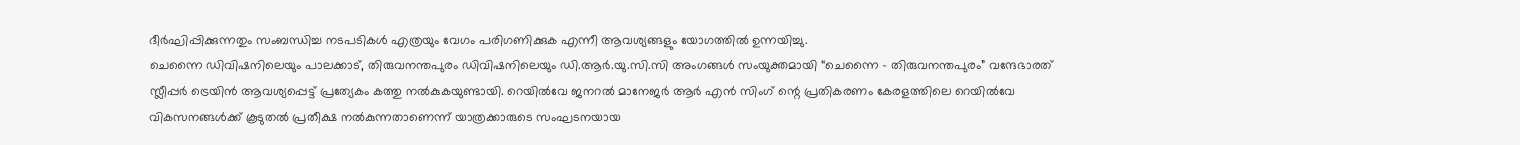ദീർഘിപ്പിക്കുന്നതും സംബന്ധിച്ച നടപടികൾ എത്രയും വേഗം പരിഗണിക്കുക എന്നീ ആവശ്യങ്ങളും യോഗത്തിൽ ഉന്നയിച്ചു.
ചെന്നൈ ഡിവിഷനിലെയും പാലക്കാട്, തിരുവനന്തപുരം ഡിവിഷനിലെയും ഡി.ആർ.യു.സി.സി അംഗങ്ങൾ സംയുക്തമായി “ചെന്നൈ – തിരുവനന്തപുരം” വന്ദേഭാരത് സ്ലീപ്പർ ട്രെയിൻ ആവശ്യപ്പെട്ട് പ്രത്യേകം കത്തു നൽകുകയുണ്ടായി. റെയിൽവേ ജനറൽ മാനേജർ ആർ എൻ സിംഗ് ന്റെ പ്രതികരണം കേരളത്തിലെ റെയിൽവേ വികസനങ്ങൾക്ക് കൂടുതൽ പ്രതീക്ഷ നൽകുന്നതാണെന്ന് യാത്രക്കാരുടെ സംഘടനയായ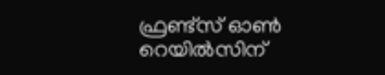ഫ്രണ്ട്സ് ഓൺ റെയിൽസിന്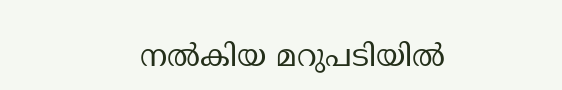നൽകിയ മറുപടിയിൽ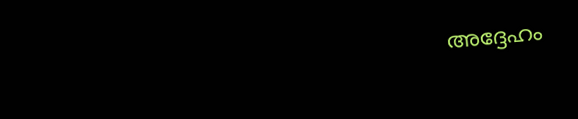അദ്ദേഹം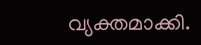വ്യക്തമാക്കി.